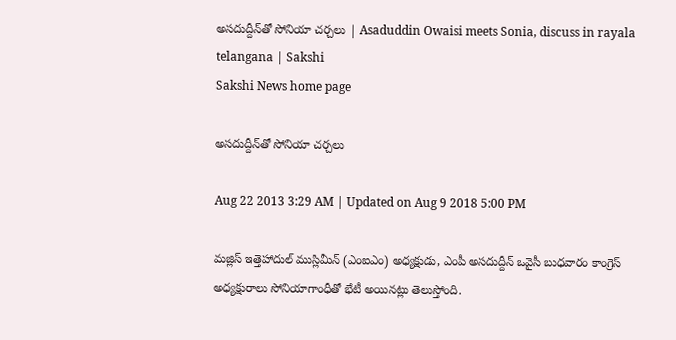అసదుద్దీన్‌తో సోనియా చర్చలు | Asaduddin Owaisi meets Sonia, discuss in rayala telangana | Sakshi
Sakshi News home page

అసదుద్దీన్‌తో సోనియా చర్చలు

Aug 22 2013 3:29 AM | Updated on Aug 9 2018 5:00 PM

మజ్లిస్ ఇత్తెహాదుల్ ముస్లిమీన్ (ఎంఐఎం) అధ్యక్షుడు, ఎంపీ అసదుద్దీన్ ఒవైసీ బుధవారం కాంగ్రెస్ అధ్యక్షురాలు సోనియాగాంధీతో భేటీ అయినట్లు తెలుస్తోంది.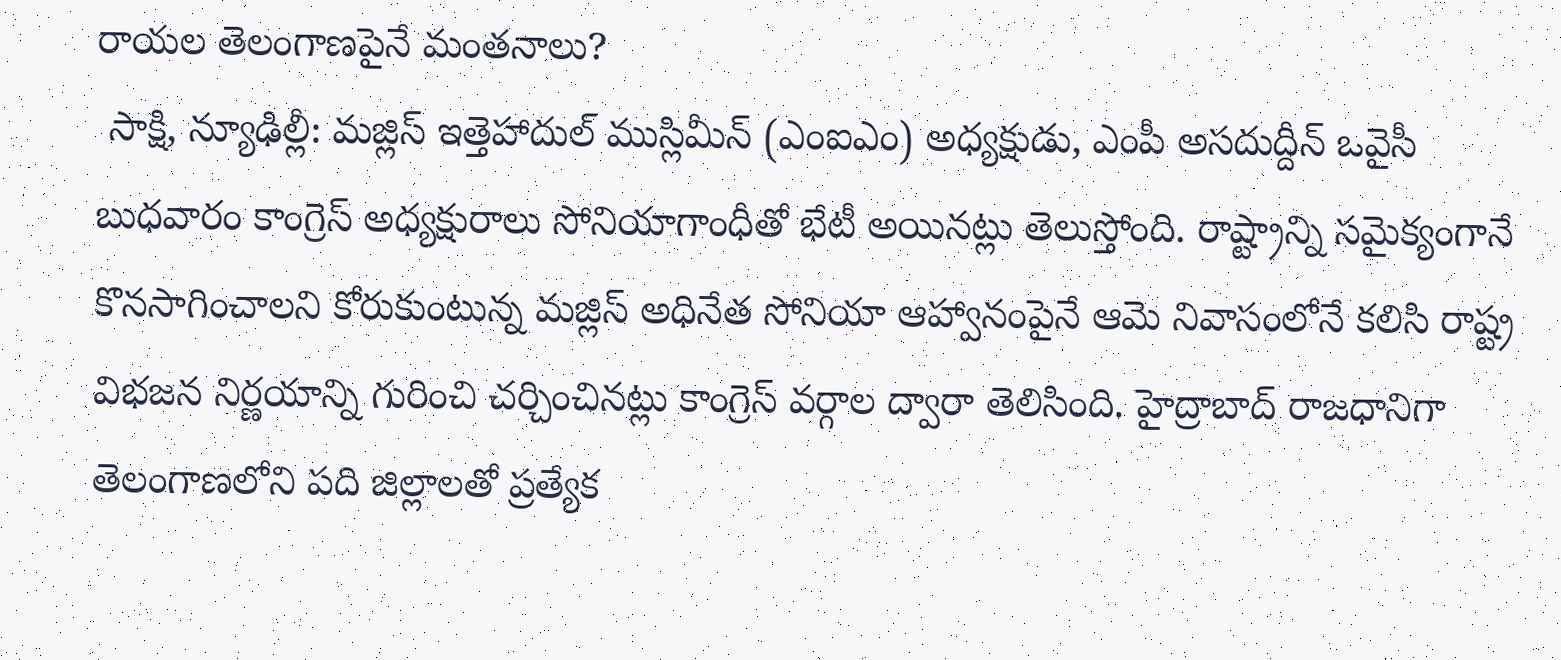రాయల తెలంగాణపైనే మంతనాలు?
 సాక్షి, న్యూఢిల్లీ: మజ్లిస్ ఇత్తెహాదుల్ ముస్లిమీన్ (ఎంఐఎం) అధ్యక్షుడు, ఎంపీ అసదుద్దీన్ ఒవైసీ బుధవారం కాంగ్రెస్ అధ్యక్షురాలు సోనియాగాంధీతో భేటీ అయినట్లు తెలుస్తోంది. రాష్ట్రాన్ని సమైక్యంగానే కొనసాగించాలని కోరుకుంటున్న మజ్లిస్ అధినేత సోనియా ఆహ్వానంపైనే ఆమె నివాసంలోనే కలిసి రాష్ట్ర విభజన నిర్ణయాన్ని గురించి చర్చించినట్లు కాంగ్రెస్ వర్గాల ద్వారా తెలిసింది. హైద్రాబాద్ రాజధానిగా తెలంగాణలోని పది జిల్లాలతో ప్రత్యేక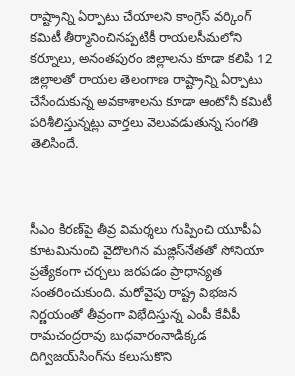రాష్ట్రాన్ని ఏర్పాటు చేయాలని కాంగ్రెస్ వర్కింగ్ కమిటీ తీర్మానించినప్పటికీ రాయలసీమలోని కర్నూలు, అనంతపురం జిల్లాలను కూడా కలిపి 12 జిల్లాలతో రాయల తెలంగాణ రాష్ట్రాన్ని ఏర్పాటు చేసేందుకున్న అవకాశాలను కూడా ఆంటోనీ కమిటీ పరిశీలిస్తున్నట్లు వార్తలు వెలువడుతున్న సంగతి తెలిసిందే.



సీఎం కిరణ్‌పై తీవ్ర విమర్శలు గుప్పించి యూపీఏ కూటమినుంచి వైదొలగిన మజ్లిస్‌నేతతో సోనియా ప్రత్యేకంగా చర్చలు జరపడం ప్రాధాన్యత సంతరించుకుంది. మరోవైపు రాష్ట్ర విభజన నిర్ణయంతో తీవ్రంగా విభేదిస్తున్న ఎంపీ కేవీపీ రామచంద్రరావు బుధవారంనాడిక్కడ దిగ్విజయ్‌సింగ్‌ను కలుసుకొని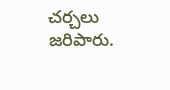చర్చలు జరిపారు.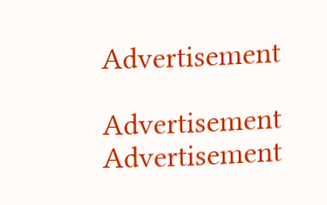Advertisement

Advertisement
Advertisement